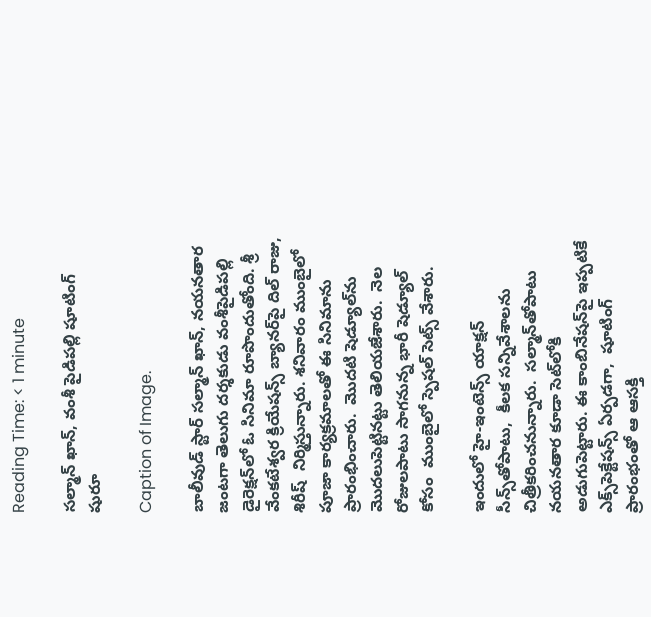Reading Time: < 1 minute

సల్మాన్ ఖాన్, వంశీ పైడిపల్లి షూటింగ్ షురూ

Caption of Image.

బాలీవుడ్ స్టార్ సల్మాన్‌‌ ఖాన్, నయనతార జంటగా తెలుగు దర్శకుడు వంశీపైడిపల్లి డైరెక్షన్‌‌లో ఓ సినిమా రూపొందుతోంది. శ్రీ వేంకటేశ్వర క్రియేషన్స్ బ్యానర్‌‌‌‌పై దిల్ రాజు, శిరీష్  నిర్మిస్తున్నారు. శనివారం ముంబైలో  పూజా కార్యక్రమాలతో ఈ సినిమాను  ప్రారంభించారు.  మొదటి షెడ్యూల్‌‌ను మొదలుపెట్టినట్టు తెలియజేశారు.  నెల రోజులపాటు సాగనున్న భారీ షెడ్యూల్ కోసం  ముంబైలో స్పెషల్ సెట్స్‌‌ వేశారు.

ఇందులో హై-ఇంటెన్స్ యాక్షన్ సీన్స్‌‌తోపాటు,  కీలక సన్నివేశాలను చిత్రీకరించనున్నారు.  సల్మాన్‌‌తోపాటు నయనతార కూడా సెట్‌‌లోకి అడుగుపెట్టారు. ఈ కాంబినేషన్‌‌పై ఇప్పటికే ఎక్స్‌‌పెక్టేషన్స్ ఏర్పడగా,  షూటింగ్ ప్రారంభంతో ఆ ఆసక్తి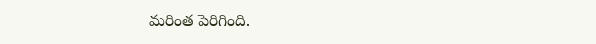మరింత పెరిగింది.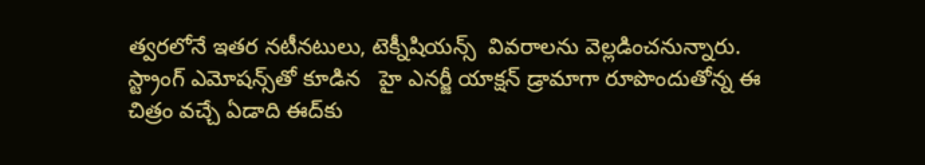త్వరలోనే ఇతర నటీనటులు, టెక్నీషియన్స్  వివరాలను వెల్లడించనున్నారు.  స్ట్రాంగ్ ఎమోషన్స్‌‌తో కూడిన   హై ఎనర్జీ యాక్షన్ డ్రామాగా రూపొందుతోన్న ఈ చిత్రం వచ్చే ఏడాది ఈద్‌‌కు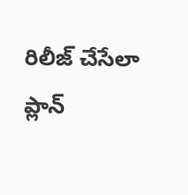రిలీజ్ చేసేలా ప్లాన్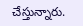చేస్తున్నారు.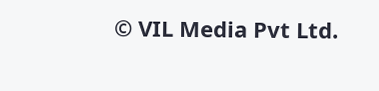© VIL Media Pvt Ltd.